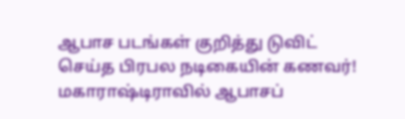ஆபாச படங்கள் குறித்து டுவிட் செய்த பிரபல நடிகையின் கணவர்!
மகாராஷ்டிராவில் ஆபாசப்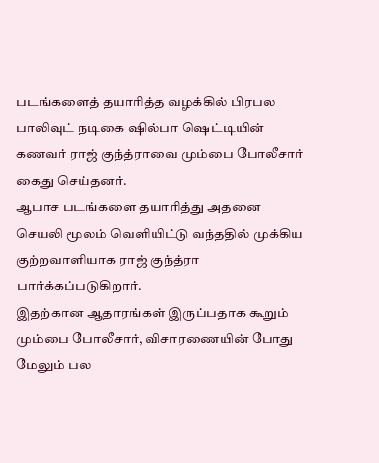படங்களைத் தயாரித்த வழக்கில் பிரபல பாலிவுட் நடிகை ஷில்பா ஷெட்டியின் கணவர் ராஜ் குந்த்ராவை மும்பை போலீசார் கைது செய்தனர்.
ஆபாச படங்களை தயாரித்து அதனை செயலி மூலம் வெளியிட்டு வந்ததில் முக்கிய குற்றவாளியாக ராஜ் குந்த்ரா பார்க்கப்படுகிறார்.
இதற்கான ஆதாரங்கள் இருப்பதாக கூறும் மும்பை போலீசார், விசாரணையின் போது மேலும் பல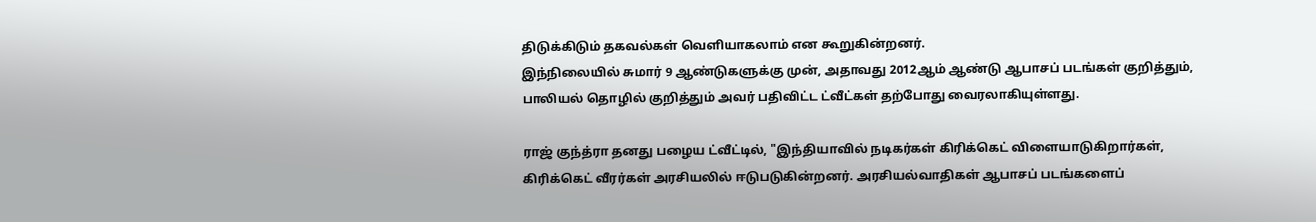திடுக்கிடும் தகவல்கள் வெளியாகலாம் என கூறுகின்றனர்.
இந்நிலையில் சுமார் 9 ஆண்டுகளுக்கு முன், அதாவது 2012ஆம் ஆண்டு ஆபாசப் படங்கள் குறித்தும், பாலியல் தொழில் குறித்தும் அவர் பதிவிட்ட ட்வீட்கள் தற்போது வைரலாகியுள்ளது.

ராஜ் குந்த்ரா தனது பழைய ட்வீட்டில், "இந்தியாவில் நடிகர்கள் கிரிக்கெட் விளையாடுகிறார்கள், கிரிக்கெட் வீரர்கள் அரசியலில் ஈடுபடுகின்றனர். அரசியல்வாதிகள் ஆபாசப் படங்களைப்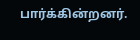பார்க்கின்றனர்.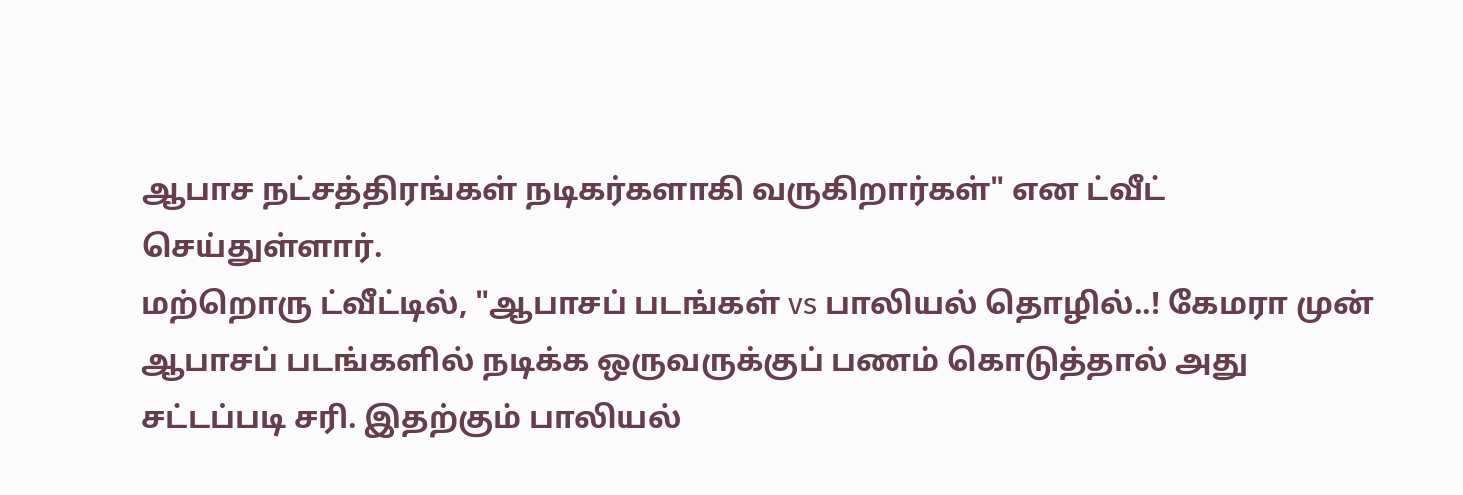ஆபாச நட்சத்திரங்கள் நடிகர்களாகி வருகிறார்கள்" என ட்வீட் செய்துள்ளார்.
மற்றொரு ட்வீட்டில், "ஆபாசப் படங்கள் vs பாலியல் தொழில்..! கேமரா முன் ஆபாசப் படங்களில் நடிக்க ஒருவருக்குப் பணம் கொடுத்தால் அது சட்டப்படி சரி. இதற்கும் பாலியல்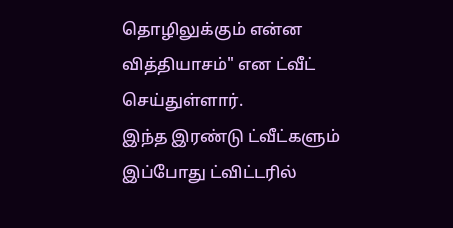தொழிலுக்கும் என்ன வித்தியாசம்" என ட்வீட் செய்துள்ளார்.
இந்த இரண்டு ட்வீட்களும் இப்போது ட்விட்டரில்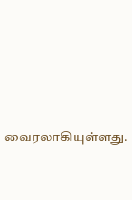வைரலாகியுள்ளது.